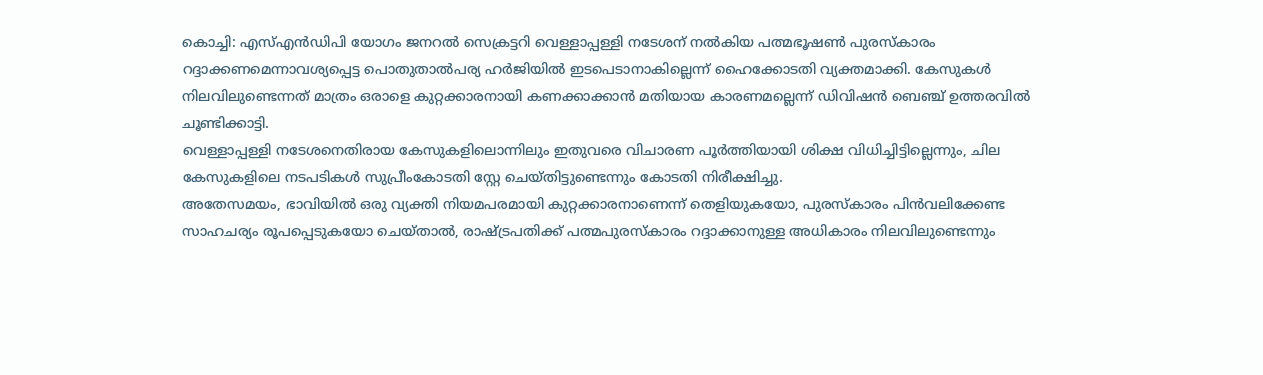കൊച്ചി: എസ്എൻഡിപി യോഗം ജനറൽ സെക്രട്ടറി വെള്ളാപ്പള്ളി നടേശന് നൽകിയ പത്മഭൂഷൺ പുരസ്കാരം റദ്ദാക്കണമെന്നാവശ്യപ്പെട്ട പൊതുതാൽപര്യ ഹർജിയിൽ ഇടപെടാനാകില്ലെന്ന് ഹൈക്കോടതി വ്യക്തമാക്കി. കേസുകൾ നിലവിലുണ്ടെന്നത് മാത്രം ഒരാളെ കുറ്റക്കാരനായി കണക്കാക്കാൻ മതിയായ കാരണമല്ലെന്ന് ഡിവിഷൻ ബെഞ്ച് ഉത്തരവിൽ ചൂണ്ടിക്കാട്ടി.
വെള്ളാപ്പള്ളി നടേശനെതിരായ കേസുകളിലൊന്നിലും ഇതുവരെ വിചാരണ പൂർത്തിയായി ശിക്ഷ വിധിച്ചിട്ടില്ലെന്നും, ചില കേസുകളിലെ നടപടികൾ സുപ്രീംകോടതി സ്റ്റേ ചെയ്തിട്ടുണ്ടെന്നും കോടതി നിരീക്ഷിച്ചു.
അതേസമയം, ഭാവിയിൽ ഒരു വ്യക്തി നിയമപരമായി കുറ്റക്കാരനാണെന്ന് തെളിയുകയോ, പുരസ്കാരം പിൻവലിക്കേണ്ട സാഹചര്യം രൂപപ്പെടുകയോ ചെയ്താൽ, രാഷ്ട്രപതിക്ക് പത്മപുരസ്കാരം റദ്ദാക്കാനുള്ള അധികാരം നിലവിലുണ്ടെന്നും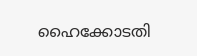ഹൈക്കോടതി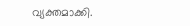വ്യക്തമാക്കി.